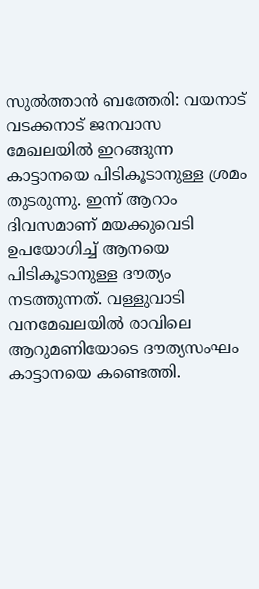സുൽത്താൻ ബത്തേരി: വയനാട് വടക്കനാട് ജനവാസ മേഖലയിൽ ഇറങ്ങുന്ന കാട്ടാനയെ പിടികൂടാനുള്ള ശ്രമം തുടരുന്നു. ഇന്ന് ആറാം ദിവസമാണ് മയക്കുവെടി ഉപയോഗിച്ച് ആനയെ പിടികൂടാനുള്ള ദൗത്യം നടത്തുന്നത്. വള്ളുവാടി വനമേഖലയിൽ രാവിലെ ആറുമണിയോടെ ദൗത്യസംഘം കാട്ടാനയെ കണ്ടെത്തി.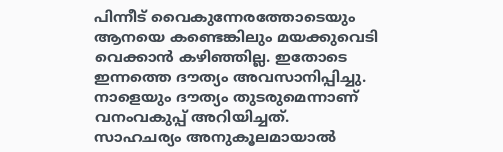പിന്നീട് വൈകുന്നേരത്തോടെയും ആനയെ കണ്ടെങ്കിലും മയക്കുവെടി വെക്കാൻ കഴിഞ്ഞില്ല. ഇതോടെ ഇന്നത്തെ ദൗത്യം അവസാനിപ്പിച്ചു.
നാളെയും ദൗത്യം തുടരുമെന്നാണ് വനംവകുപ്പ് അറിയിച്ചത്. സാഹചര്യം അനുകൂലമായാൽ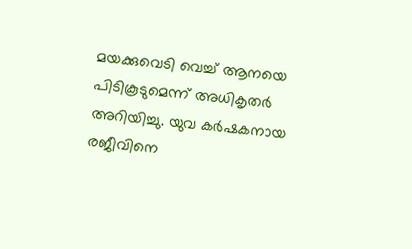മയക്കുവെടി വെച്ച് ആനയെ പിടികൂടുമെന്ന് അധികൃതർ അറിയിച്ചു. യുവ കർഷകനായ രജീവിനെ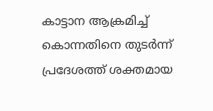കാട്ടാന ആക്രമിച്ച് കൊന്നതിനെ തുടർന്ന് പ്രദേശത്ത് ശക്തമായ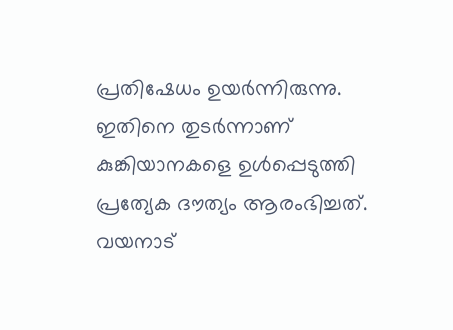പ്രതിഷേധം ഉയർന്നിരുന്നു. ഇതിനെ തുടർന്നാണ് കുങ്കിയാനകളെ ഉൾപ്പെടുത്തി പ്രത്യേക ദൗത്യം ആരംഭിച്ചത്. വയനാട്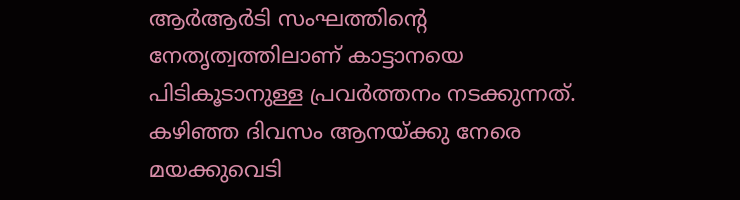ആർആർടി സംഘത്തിന്റെ നേതൃത്വത്തിലാണ് കാട്ടാനയെ പിടികൂടാനുള്ള പ്രവർത്തനം നടക്കുന്നത്. കഴിഞ്ഞ ദിവസം ആനയ്ക്കു നേരെ മയക്കുവെടി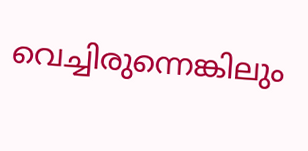വെച്ചിരുന്നെങ്കിലും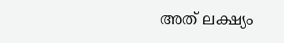അത് ലക്ഷ്യം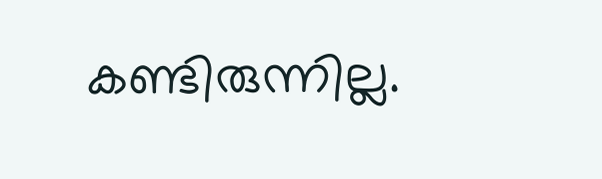കണ്ടിരുന്നില്ല.